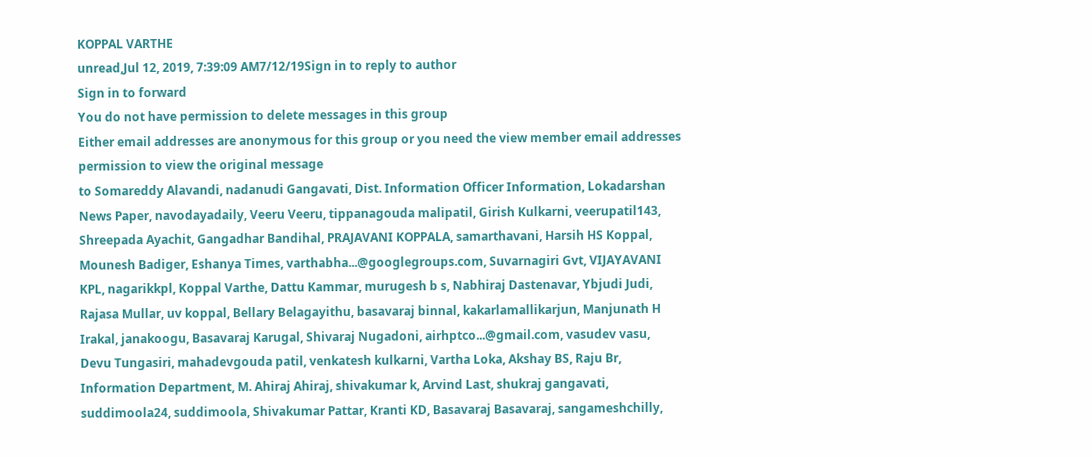KOPPAL VARTHE
unread,Jul 12, 2019, 7:39:09 AM7/12/19Sign in to reply to author
Sign in to forward
You do not have permission to delete messages in this group
Either email addresses are anonymous for this group or you need the view member email addresses permission to view the original message
to Somareddy Alavandi, nadanudi Gangavati, Dist. Information Officer Information, Lokadarshan News Paper, navodayadaily, Veeru Veeru, tippanagouda malipatil, Girish Kulkarni, veerupatil143, Shreepada Ayachit, Gangadhar Bandihal, PRAJAVANI KOPPALA, samarthavani, Harsih HS Koppal, Mounesh Badiger, Eshanya Times, varthabha...@googlegroups.com, Suvarnagiri Gvt, VIJAYAVANI KPL, nagarikkpl, Koppal Varthe, Dattu Kammar, murugesh b s, Nabhiraj Dastenavar, Ybjudi Judi, Rajasa Mullar, uv koppal, Bellary Belagayithu, basavaraj binnal, kakarlamallikarjun, Manjunath H Irakal, janakoogu, Basavaraj Karugal, Shivaraj Nugadoni, airhptco...@gmail.com, vasudev vasu, Devu Tungasiri, mahadevgouda patil, venkatesh kulkarni, Vartha Loka, Akshay BS, Raju Br, Information Department, M. Ahiraj Ahiraj, shivakumar k, Arvind Last, shukraj gangavati, suddimoola24, suddimoola, Shivakumar Pattar, Kranti KD, Basavaraj Basavaraj, sangameshchilly,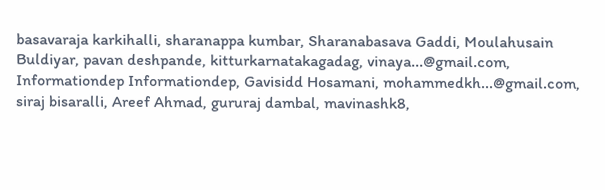basavaraja karkihalli, sharanappa kumbar, Sharanabasava Gaddi, Moulahusain Buldiyar, pavan deshpande, kitturkarnatakagadag, vinaya...@gmail.com, Informationdep Informationdep, Gavisidd Hosamani, mohammedkh...@gmail.com, siraj bisaralli, Areef Ahmad, gururaj dambal, mavinashk8,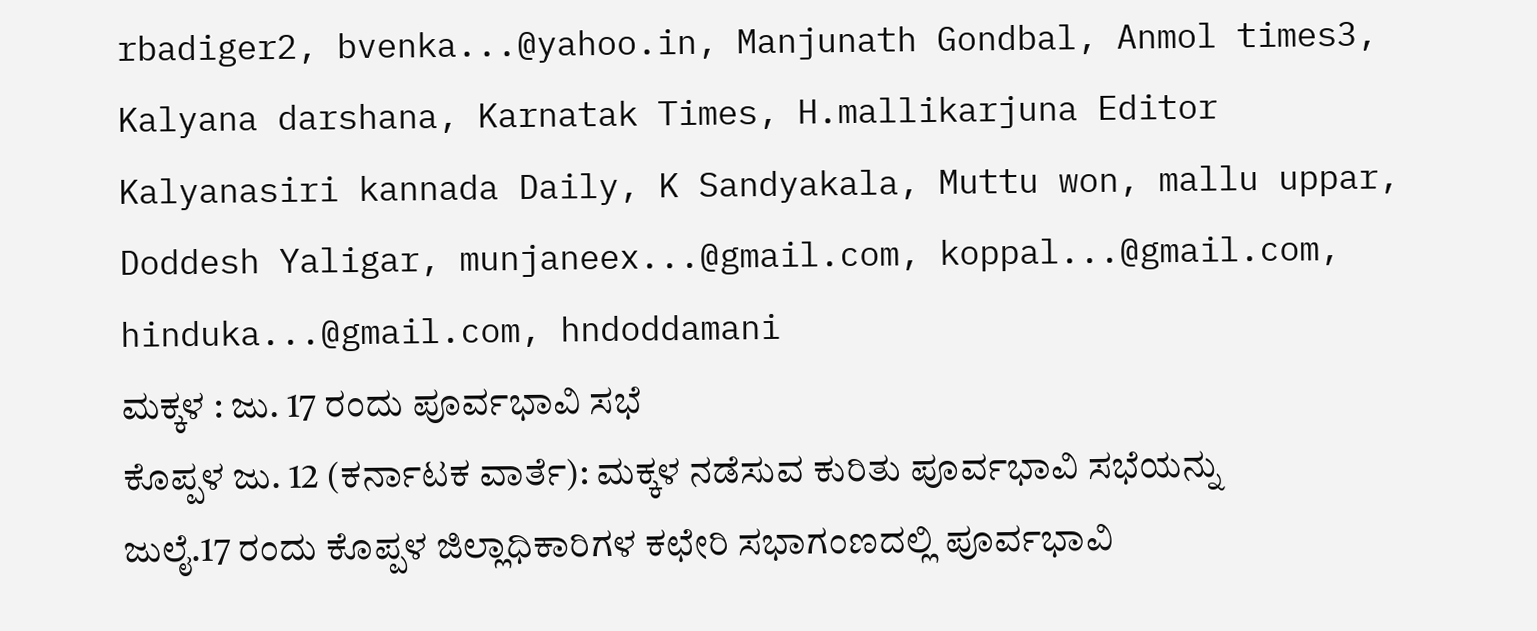rbadiger2, bvenka...@yahoo.in, Manjunath Gondbal, Anmol times3, Kalyana darshana, Karnatak Times, H.mallikarjuna Editor Kalyanasiri kannada Daily, K Sandyakala, Muttu won, mallu uppar, Doddesh Yaligar, munjaneex...@gmail.com, koppal...@gmail.com, hinduka...@gmail.com, hndoddamani
ಮಕ್ಕಳ : ಜು. 17 ರಂದು ಪೂರ್ವಭಾವಿ ಸಭೆ
ಕೊಪ್ಪಳ ಜು. 12 (ಕರ್ನಾಟಕ ವಾರ್ತೆ): ಮಕ್ಕಳ ನಡೆಸುವ ಕುರಿತು ಪೂರ್ವಭಾವಿ ಸಭೆಯನ್ನು ಜುಲೈ.17 ರಂದು ಕೊಪ್ಪಳ ಜಿಲ್ಲಾಧಿಕಾರಿಗಳ ಕಛೇರಿ ಸಭಾಗಂಣದಲ್ಲಿ ಪೂರ್ವಭಾವಿ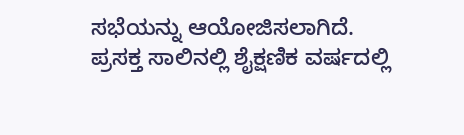ಸಭೆಯನ್ನು ಆಯೋಜಿಸಲಾಗಿದೆ.
ಪ್ರಸಕ್ತ ಸಾಲಿನಲ್ಲಿ ಶೈಕ್ಷಣಿಕ ವರ್ಷದಲ್ಲಿ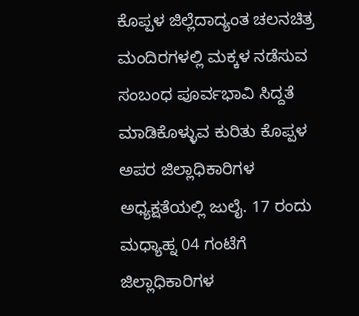ಕೊಪ್ಪಳ ಜಿಲ್ಲೆದಾದ್ಯಂತ ಚಲನಚಿತ್ರ ಮಂದಿರಗಳಲ್ಲಿ ಮಕ್ಕಳ ನಡೆಸುವ ಸಂಬಂಧ ಪೂರ್ವಭಾವಿ ಸಿದ್ದತೆ ಮಾಡಿಕೊಳ್ಳುವ ಕುರಿತು ಕೊಪ್ಪಳ ಅಪರ ಜಿಲ್ಲಾಧಿಕಾರಿಗಳ ಅಧ್ಯಕ್ಷತೆಯಲ್ಲಿ ಜುಲೈ. 17 ರಂದು ಮಧ್ಯಾಹ್ನ 04 ಗಂಟೆಗೆ ಜಿಲ್ಲಾಧಿಕಾರಿಗಳ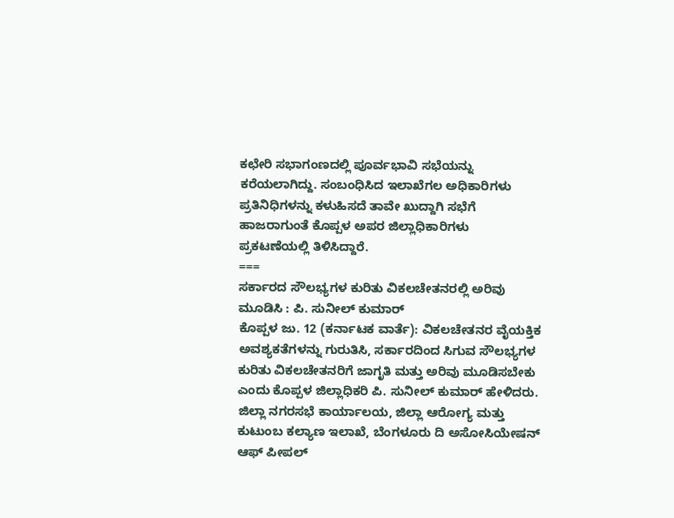ಕಛೇರಿ ಸಭಾಗಂಣದಲ್ಲಿ ಪೂರ್ವಭಾವಿ ಸಭೆಯನ್ನು ಕರೆಯಲಾಗಿದ್ದು. ಸಂಬಂಧಿಸಿದ ಇಲಾಖೆಗಲ ಅಧಿಕಾರಿಗಳು ಪ್ರತಿನಿಧಿಗಳನ್ನು ಕಳುಹಿಸದೆ ತಾವೇ ಖುದ್ದಾಗಿ ಸಭೆಗೆ ಹಾಜರಾಗುಂತೆ ಕೊಪ್ಪಳ ಅಪರ ಜಿಲ್ಲಾಧಿಕಾರಿಗಳು ಪ್ರಕಟಣೆಯಲ್ಲಿ ತಿಳಿಸಿದ್ದಾರೆ.
===
ಸರ್ಕಾರದ ಸೌಲಭ್ಯಗಳ ಕುರಿತು ವಿಕಲಚೇತನರಲ್ಲಿ ಅರಿವು ಮೂಡಿಸಿ : ಪಿ. ಸುನೀಲ್ ಕುಮಾರ್
ಕೊಪ್ಪಳ ಜು. 12 (ಕರ್ನಾಟಕ ವಾರ್ತೆ): ವಿಕಲಚೇತನರ ವೈಯಕ್ತಿಕ ಅವಶ್ಯಕತೆಗಳನ್ನು ಗುರುತಿಸಿ, ಸರ್ಕಾರದಿಂದ ಸಿಗುವ ಸೌಲಭ್ಯಗಳ ಕುರಿತು ವಿಕಲಚೇತನರಿಗೆ ಜಾಗೃತಿ ಮತ್ತು ಅರಿವು ಮೂಡಿಸಬೇಕು ಎಂದು ಕೊಪ್ಪಳ ಜಿಲ್ಲಾಧಿಕರಿ ಪಿ. ಸುನೀಲ್ ಕುಮಾರ್ ಹೇಳಿದರು.
ಜಿಲ್ಲಾ ನಗರಸಭೆ ಕಾರ್ಯಾಲಯ, ಜಿಲ್ಲಾ ಆರೋಗ್ಯ ಮತ್ತು ಕುಟುಂಬ ಕಲ್ಯಾಣ ಇಲಾಖೆ, ಬೆಂಗಳೂರು ದಿ ಅಸೋಸಿಯೇಷನ್ ಆಫ್ ಪೀಪಲ್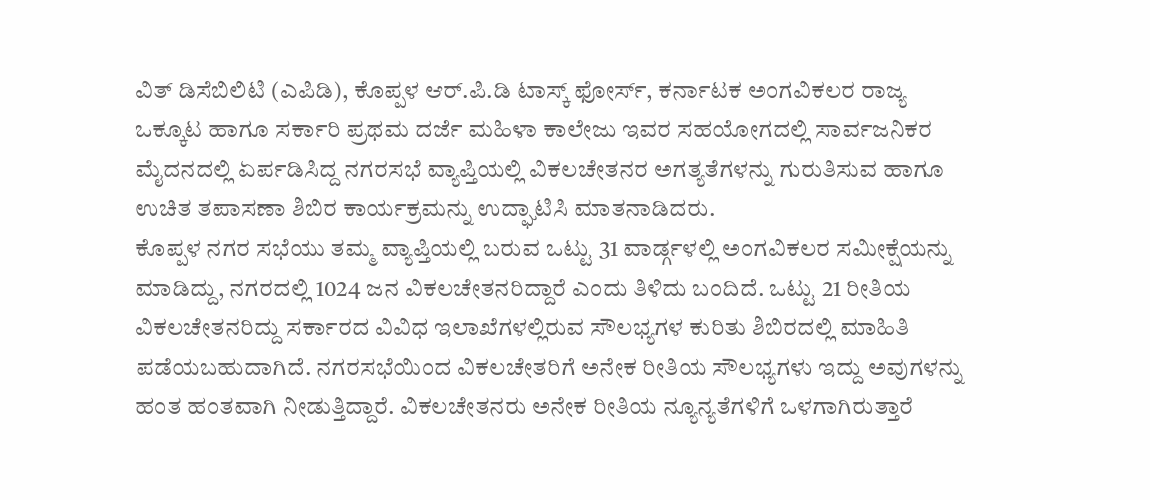ವಿತ್ ಡಿಸೆಬಿಲಿಟಿ (ಎಪಿಡಿ), ಕೊಪ್ಪಳ ಆರ್.ಪಿ.ಡಿ ಟಾಸ್ಕ್ ಫೋರ್ಸ್, ಕರ್ನಾಟಕ ಅಂಗವಿಕಲರ ರಾಜ್ಯ ಒಕ್ಕೂಟ ಹಾಗೂ ಸರ್ಕಾರಿ ಪ್ರಥಮ ದರ್ಜೆ ಮಹಿಳಾ ಕಾಲೇಜು ಇವರ ಸಹಯೋಗದಲ್ಲಿ ಸಾರ್ವಜನಿಕರ ಮೈದನದಲ್ಲಿ ಏರ್ಪಡಿಸಿದ್ದ ನಗರಸಭೆ ವ್ಯಾಪ್ತಿಯಲ್ಲಿ ವಿಕಲಚೇತನರ ಅಗತ್ಯತೆಗಳನ್ನು ಗುರುತಿಸುವ ಹಾಗೂ ಉಚಿತ ತಪಾಸಣಾ ಶಿಬಿರ ಕಾರ್ಯಕ್ರಮನ್ನು ಉದ್ಘಾಟಿಸಿ ಮಾತನಾಡಿದರು.
ಕೊಪ್ಪಳ ನಗರ ಸಭೆಯು ತಮ್ಮ ವ್ಯಾಪ್ತಿಯಲ್ಲಿ ಬರುವ ಒಟ್ಟು 31 ವಾರ್ಡ್ಗಳಲ್ಲಿ ಅಂಗವಿಕಲರ ಸಮೀಕ್ಷೆಯನ್ನು ಮಾಡಿದ್ದು, ನಗರದಲ್ಲಿ 1024 ಜನ ವಿಕಲಚೇತನರಿದ್ದಾರೆ ಎಂದು ತಿಳಿದು ಬಂದಿದೆ. ಒಟ್ಟು 21 ರೀತಿಯ ವಿಕಲಚೇತನರಿದ್ದು ಸರ್ಕಾರದ ವಿವಿಧ ಇಲಾಖೆಗಳಲ್ಲಿರುವ ಸೌಲಭ್ಯಗಳ ಕುರಿತು ಶಿಬಿರದಲ್ಲಿ ಮಾಹಿತಿ ಪಡೆಯಬಹುದಾಗಿದೆ. ನಗರಸಭೆಯಿಂದ ವಿಕಲಚೇತರಿಗೆ ಅನೇಕ ರೀತಿಯ ಸೌಲಭ್ಯಗಳು ಇದ್ದು ಅವುಗಳನ್ನು ಹಂತ ಹಂತವಾಗಿ ನೀಡುತ್ತಿದ್ದಾರೆ. ವಿಕಲಚೇತನರು ಅನೇಕ ರೀತಿಯ ನ್ಯೂನ್ಯತೆಗಳಿಗೆ ಒಳಗಾಗಿರುತ್ತಾರೆ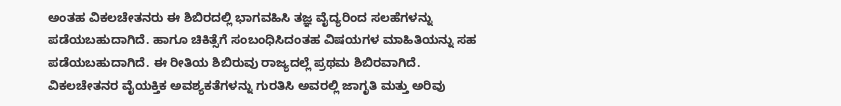ಅಂತಹ ವಿಕಲಚೇತನರು ಈ ಶಿಬಿರದಲ್ಲಿ ಭಾಗವಹಿಸಿ ತಜ್ಞ ವೈದ್ಯರಿಂದ ಸಲಹೆಗಳನ್ನು ಪಡೆಯಬಹುದಾಗಿದೆ. ಹಾಗೂ ಚಿಕಿತ್ಸೆಗೆ ಸಂಬಂಧಿಸಿದಂತಹ ವಿಷಯಗಳ ಮಾಹಿತಿಯನ್ನು ಸಹ ಪಡೆಯಬಹುದಾಗಿದೆ. ಈ ರೀತಿಯ ಶಿಬಿರುವು ರಾಜ್ಯದಲ್ಲೆ ಪ್ರಥಮ ಶಿಬಿರವಾಗಿದೆ. ವಿಕಲಚೇತನರ ವೈಯಕ್ತಿಕ ಅವಶ್ಯಕತೆಗಳನ್ನು ಗುರತಿಸಿ ಅವರಲ್ಲಿ ಜಾಗೃತಿ ಮತ್ತು ಅರಿವು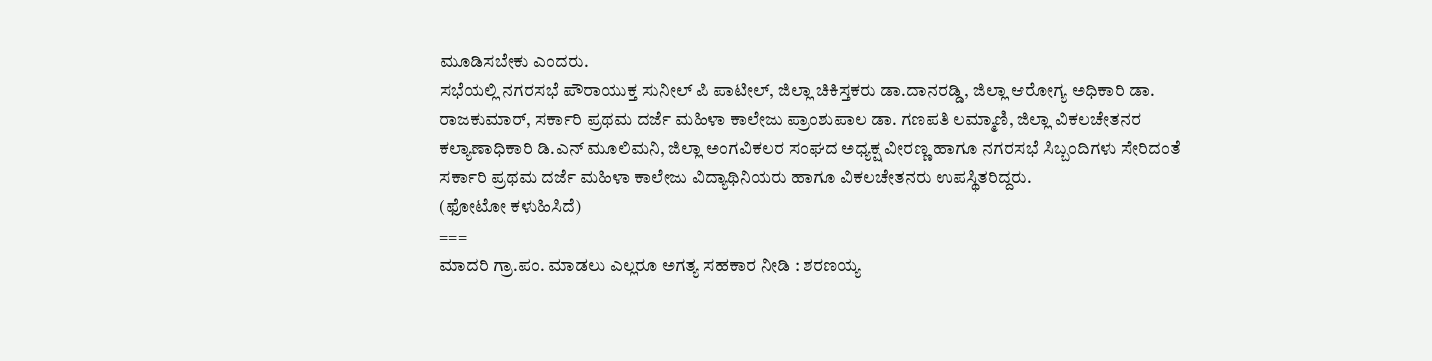ಮೂಡಿಸಬೇಕು ಎಂದರು.
ಸಭೆಯಲ್ಲಿ ನಗರಸಭೆ ಪೌರಾಯುಕ್ತ ಸುನೀಲ್ ಪಿ ಪಾಟೀಲ್, ಜಿಲ್ಲಾ ಚಿಕಿಸ್ತಕರು ಡಾ.ದಾನರಡ್ಡಿ, ಜಿಲ್ಲಾ ಆರೋಗ್ಯ ಅಧಿಕಾರಿ ಡಾ. ರಾಜಕುಮಾರ್, ಸರ್ಕಾರಿ ಪ್ರಥಮ ದರ್ಜೆ ಮಹಿಳಾ ಕಾಲೇಜು ಪ್ರಾಂಶುಪಾಲ ಡಾ. ಗಣಪತಿ ಲಮ್ಮಾಣಿ, ಜಿಲ್ಲಾ ವಿಕಲಚೇತನರ ಕಲ್ಯಾಣಾಧಿಕಾರಿ ಡಿ.ಎನ್ ಮೂಲಿಮನಿ, ಜಿಲ್ಲಾ ಅಂಗವಿಕಲರ ಸಂಘದ ಅಧ್ಯಕ್ಷ ವೀರಣ್ಣ ಹಾಗೂ ನಗರಸಭೆ ಸಿಬ್ಬಂದಿಗಳು ಸೇರಿದಂತೆ ಸರ್ಕಾರಿ ಪ್ರಥಮ ದರ್ಜೆ ಮಹಿಳಾ ಕಾಲೇಜು ವಿದ್ಯಾಥಿನಿಯರು ಹಾಗೂ ವಿಕಲಚೇತನರು ಉಪಸ್ಥಿತರಿದ್ದರು.
(ಫೋಟೋ ಕಳುಹಿಸಿದೆ)
===
ಮಾದರಿ ಗ್ರಾ.ಪಂ. ಮಾಡಲು ಎಲ್ಲರೂ ಅಗತ್ಯ ಸಹಕಾರ ನೀಡಿ : ಶರಣಯ್ಯ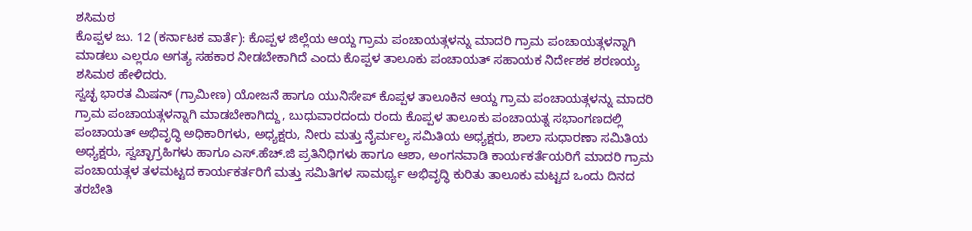ಶಸಿಮಠ
ಕೊಪ್ಪಳ ಜು. 12 (ಕರ್ನಾಟಕ ವಾರ್ತೆ): ಕೊಪ್ಪಳ ಜಿಲ್ಲೆಯ ಆಯ್ದ ಗ್ರಾಮ ಪಂಚಾಯತ್ಗಳನ್ನು ಮಾದರಿ ಗ್ರಾಮ ಪಂಚಾಯತ್ಗಳನ್ನಾಗಿ ಮಾಡಲು ಎಲ್ಲರೂ ಅಗತ್ಯ ಸಹಕಾರ ನೀಡಬೇಕಾಗಿದೆ ಎಂದು ಕೊಪ್ಪಳ ತಾಲೂಕು ಪಂಚಾಯತ್ ಸಹಾಯಕ ನಿರ್ದೇಶಕ ಶರಣಯ್ಯ ಶಸಿಮಠ ಹೇಳಿದರು.
ಸ್ವಚ್ಛ ಭಾರತ ಮಿಷನ್ (ಗ್ರಾಮೀಣ) ಯೋಜನೆ ಹಾಗೂ ಯುನಿಸೇಪ್ ಕೊಪ್ಪಳ ತಾಲೂಕಿನ ಆಯ್ದ ಗ್ರಾಮ ಪಂಚಾಯತ್ಗಳನ್ನು ಮಾದರಿ ಗ್ರಾಮ ಪಂಚಾಯತ್ಗಳನ್ನಾಗಿ ಮಾಡಬೇಕಾಗಿದ್ದು, ಬುಧುವಾರದಂದು ರಂದು ಕೊಪ್ಪಳ ತಾಲೂಕು ಪಂಚಾಯತ್ನ ಸಭಾಂಗಣದಲ್ಲಿ ಪಂಚಾಯತ್ ಅಭಿವೃದ್ಧಿ ಅಧಿಕಾರಿಗಳು, ಅಧ್ಯಕ್ಷರು, ನೀರು ಮತ್ತು ನೈರ್ಮಲ್ಯ ಸಮಿತಿಯ ಅಧ್ಯಕ್ಷರು, ಶಾಲಾ ಸುಧಾರಣಾ ಸಮಿತಿಯ ಅಧ್ಯಕ್ಷರು, ಸ್ವಚ್ಛಾಗ್ರಹಿಗಳು ಹಾಗೂ ಎಸ್.ಹೆಚ್.ಜಿ ಪ್ರತಿನಿಧಿಗಳು ಹಾಗೂ ಆಶಾ, ಅಂಗನವಾಡಿ ಕಾರ್ಯಕರ್ತೆಯರಿಗೆ ಮಾದರಿ ಗ್ರಾಮ ಪಂಚಾಯತ್ಗಳ ತಳಮಟ್ಟದ ಕಾರ್ಯಕರ್ತರಿಗೆ ಮತ್ತು ಸಮಿತಿಗಳ ಸಾಮರ್ಥ್ಯ ಅಭಿವೃದ್ಧಿ ಕುರಿತು ತಾಲೂಕು ಮಟ್ಟದ ಒಂದು ದಿನದ ತರಬೇತಿ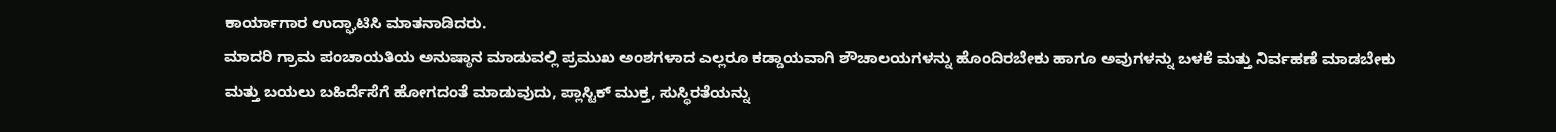ಕಾರ್ಯಾಗಾರ ಉದ್ಘಾಟಿಸಿ ಮಾತನಾಡಿದರು.
ಮಾದರಿ ಗ್ರಾಮ ಪಂಚಾಯತಿಯ ಅನುಷ್ಠಾನ ಮಾಡುವಲ್ಲಿ ಪ್ರಮುಖ ಅಂಶಗಳಾದ ಎಲ್ಲರೂ ಕಡ್ಡಾಯವಾಗಿ ಶೌಚಾಲಯಗಳನ್ನು ಹೊಂದಿರಬೇಕು ಹಾಗೂ ಅವುಗಳನ್ನು ಬಳಕೆ ಮತ್ತು ನಿರ್ವಹಣೆ ಮಾಡಬೇಕು ಮತ್ತು ಬಯಲು ಬಹಿರ್ದೆಸೆಗೆ ಹೋಗದಂತೆ ಮಾಡುವುದು, ಪ್ಲಾಸ್ಟಿಕ್ ಮುಕ್ತ, ಸುಸ್ಥಿರತೆಯನ್ನು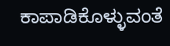ಕಾಪಾಡಿಕೊಳ್ಳುವಂತೆ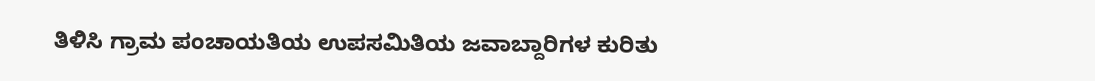ತಿಳಿಸಿ ಗ್ರಾಮ ಪಂಚಾಯತಿಯ ಉಪಸಮಿತಿಯ ಜವಾಬ್ದಾರಿಗಳ ಕುರಿತು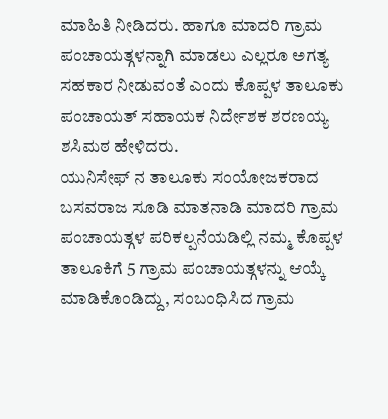ಮಾಹಿತಿ ನೀಡಿದರು. ಹಾಗೂ ಮಾದರಿ ಗ್ರಾಮ ಪಂಚಾಯತ್ಗಳನ್ನಾಗಿ ಮಾಡಲು ಎಲ್ಲರೂ ಅಗತ್ಯ ಸಹಕಾರ ನೀಡುವಂತೆ ಎಂದು ಕೊಪ್ಪಳ ತಾಲೂಕು ಪಂಚಾಯತ್ ಸಹಾಯಕ ನಿರ್ದೇಶಕ ಶರಣಯ್ಯ ಶಸಿಮಠ ಹೇಳಿದರು.
ಯುನಿಸೇಫ್ ನ ತಾಲೂಕು ಸಂಯೋಜಕರಾದ ಬಸವರಾಜ ಸೂಡಿ ಮಾತನಾಡಿ ಮಾದರಿ ಗ್ರಾಮ ಪಂಚಾಯತ್ಗಳ ಪರಿಕಲ್ಪನೆಯಡಿಲ್ಲಿ ನಮ್ಮ ಕೊಪ್ಪಳ ತಾಲೂಕಿಗೆ 5 ಗ್ರಾಮ ಪಂಚಾಯತ್ಗಳನ್ನು ಆಯ್ಕೆ ಮಾಡಿಕೊಂಡಿದ್ದು, ಸಂಬಂಧಿಸಿದ ಗ್ರಾಮ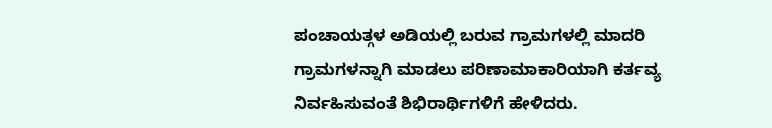ಪಂಚಾಯತ್ಗಳ ಅಡಿಯಲ್ಲಿ ಬರುವ ಗ್ರಾಮಗಳಲ್ಲಿ ಮಾದರಿ ಗ್ರಾಮಗಳನ್ನಾಗಿ ಮಾಡಲು ಪರಿಣಾಮಾಕಾರಿಯಾಗಿ ಕರ್ತವ್ಯ ನಿರ್ವಹಿಸುವಂತೆ ಶಿಭಿರಾರ್ಥಿಗಳಿಗೆ ಹೇಳಿದರು.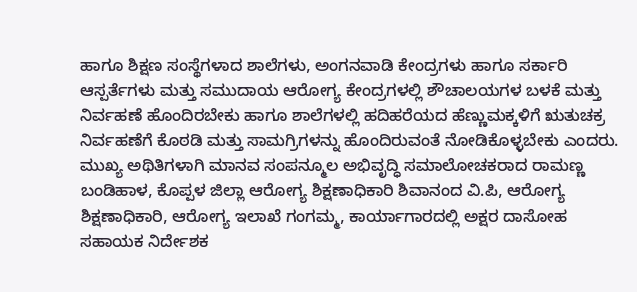ಹಾಗೂ ಶಿಕ್ಷಣ ಸಂಸ್ಥೆಗಳಾದ ಶಾಲೆಗಳು, ಅಂಗನವಾಡಿ ಕೇಂದ್ರಗಳು ಹಾಗೂ ಸರ್ಕಾರಿ ಆಸ್ಪರ್ತೆಗಳು ಮತ್ತು ಸಮುದಾಯ ಆರೋಗ್ಯ ಕೇಂದ್ರಗಳಲ್ಲಿ ಶೌಚಾಲಯಗಳ ಬಳಕೆ ಮತ್ತು ನಿರ್ವಹಣೆ ಹೊಂದಿರಬೇಕು ಹಾಗೂ ಶಾಲೆಗಳಲ್ಲಿ ಹದಿಹರೆಯದ ಹೆಣ್ಣುಮಕ್ಕಳಿಗೆ ಋತುಚಕ್ರ ನಿರ್ವಹಣೆಗೆ ಕೊಠಡಿ ಮತ್ತು ಸಾಮಗ್ರಿಗಳನ್ನು ಹೊಂದಿರುವಂತೆ ನೋಡಿಕೊಳ್ಳಬೇಕು ಎಂದರು.
ಮುಖ್ಯ ಅಥಿತಿಗಳಾಗಿ ಮಾನವ ಸಂಪನ್ಮೂಲ ಅಭಿವೃದ್ಧಿ ಸಮಾಲೋಚಕರಾದ ರಾಮಣ್ಣ ಬಂಡಿಹಾಳ, ಕೊಪ್ಪಳ ಜಿಲ್ಲಾ ಆರೋಗ್ಯ ಶಿಕ್ಷಣಾಧಿಕಾರಿ ಶಿವಾನಂದ ವಿ.ಪಿ, ಆರೋಗ್ಯ ಶಿಕ್ಷಣಾಧಿಕಾರಿ, ಆರೋಗ್ಯ ಇಲಾಖೆ ಗಂಗಮ್ಮ, ಕಾರ್ಯಾಗಾರದಲ್ಲಿ ಅಕ್ಷರ ದಾಸೋಹ ಸಹಾಯಕ ನಿರ್ದೇಶಕ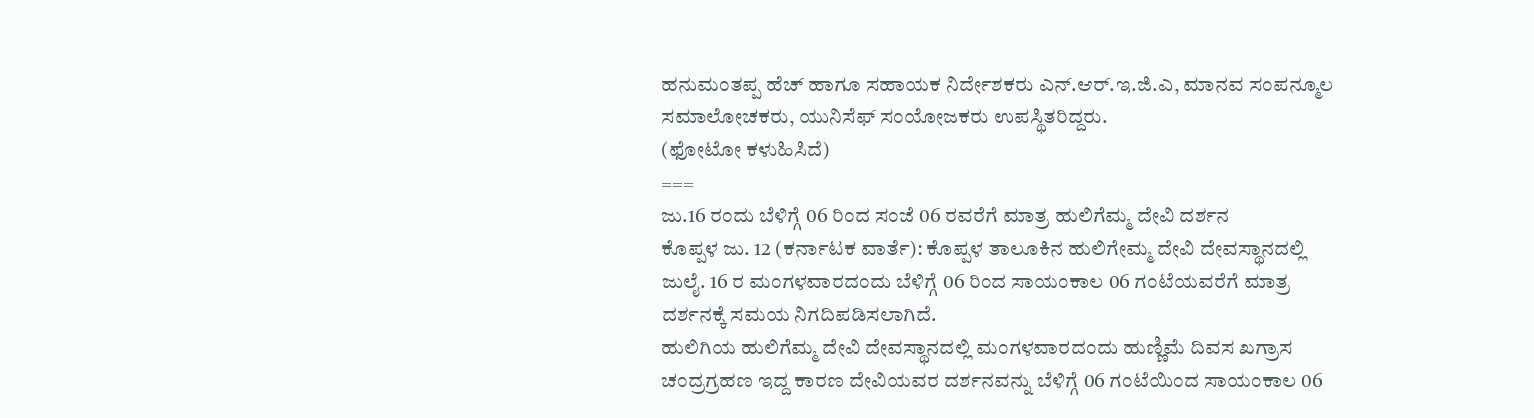ಹನುಮಂತಪ್ಪ ಹೆಚ್ ಹಾಗೂ ಸಹಾಯಕ ನಿರ್ದೇಶಕರು ಎನ್.ಆರ್.ಇ.ಜಿ.ಎ, ಮಾನವ ಸಂಪನ್ಮೂಲ ಸಮಾಲೋಚಕರು, ಯುನಿಸೆಫ್ ಸಂಯೋಜಕರು ಉಪಸ್ಥಿತರಿದ್ದರು.
(ಫೋಟೋ ಕಳುಹಿಸಿದೆ)
===
ಜು.16 ರಂದು ಬೆಳಿಗ್ಗೆ 06 ರಿಂದ ಸಂಜೆ 06 ರವರೆಗೆ ಮಾತ್ರ ಹುಲಿಗೆಮ್ಮ ದೇವಿ ದರ್ಶನ
ಕೊಪ್ಪಳ ಜು. 12 (ಕರ್ನಾಟಕ ವಾರ್ತೆ): ಕೊಪ್ಪಳ ತಾಲೂಕಿನ ಹುಲಿಗೇಮ್ಮ ದೇವಿ ದೇವಸ್ಥಾನದಲ್ಲಿ ಜುಲೈ. 16 ರ ಮಂಗಳವಾರದಂದು ಬೆಳಿಗ್ಗೆ 06 ರಿಂದ ಸಾಯಂಕಾಲ 06 ಗಂಟೆಯವರೆಗೆ ಮಾತ್ರ ದರ್ಶನಕ್ಕೆ ಸಮಯ ನಿಗದಿಪಡಿಸಲಾಗಿದೆ.
ಹುಲಿಗಿಯ ಹುಲಿಗೆಮ್ಮ ದೇವಿ ದೇವಸ್ಥಾನದಲ್ಲಿ ಮಂಗಳವಾರದಂದು ಹುಣ್ಣಿಮೆ ದಿವಸ ಖಗ್ರಾಸ ಚಂದ್ರಗ್ರಹಣ ಇದ್ದ ಕಾರಣ ದೇವಿಯವರ ದರ್ಶನವನ್ನು ಬೆಳಿಗ್ಗೆ 06 ಗಂಟೆಯಿಂದ ಸಾಯಂಕಾಲ 06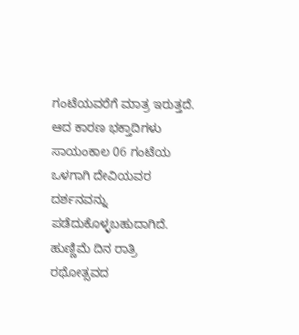ಗಂಟೆಯವರೆಗೆ ಮಾತ್ರ ಇರುತ್ತದೆ. ಆದ ಕಾರಣ ಭಕ್ತಾದಿಗಳು ಸಾಯಂಕಾಲ 06 ಗಂಟೆಯ ಒಳಗಾಗಿ ದೇವಿಯವರ ದರ್ಶನವನ್ನು ಪಡೆದುಕೊಳ್ಳಬಹುದಾಗಿದೆ. ಹುಣ್ಣಿಮೆ ದಿನ ರಾತ್ರಿ ರಥೋತ್ಸವದ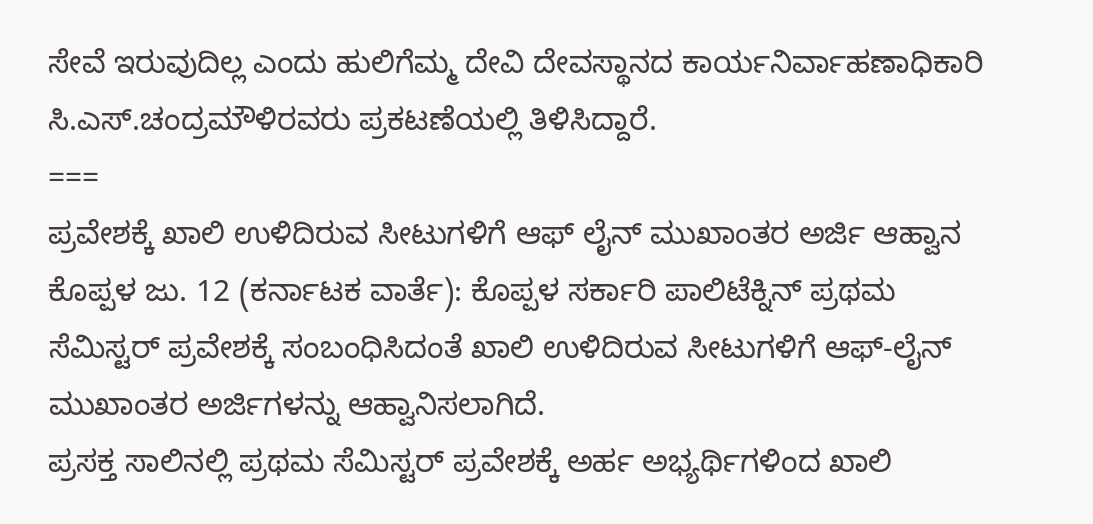ಸೇವೆ ಇರುವುದಿಲ್ಲ ಎಂದು ಹುಲಿಗೆಮ್ಮ ದೇವಿ ದೇವಸ್ಥಾನದ ಕಾರ್ಯನಿರ್ವಾಹಣಾಧಿಕಾರಿ ಸಿ.ಎಸ್.ಚಂದ್ರಮೌಳಿರವರು ಪ್ರಕಟಣೆಯಲ್ಲಿ ತಿಳಿಸಿದ್ದಾರೆ.
===
ಪ್ರವೇಶಕ್ಕೆ ಖಾಲಿ ಉಳಿದಿರುವ ಸೀಟುಗಳಿಗೆ ಆಫ್ ಲೈನ್ ಮುಖಾಂತರ ಅರ್ಜಿ ಆಹ್ವಾನ
ಕೊಪ್ಪಳ ಜು. 12 (ಕರ್ನಾಟಕ ವಾರ್ತೆ): ಕೊಪ್ಪಳ ಸರ್ಕಾರಿ ಪಾಲಿಟೆಕ್ನಿನ್ ಪ್ರಥಮ ಸೆಮಿಸ್ಟರ್ ಪ್ರವೇಶಕ್ಕೆ ಸಂಬಂಧಿಸಿದಂತೆ ಖಾಲಿ ಉಳಿದಿರುವ ಸೀಟುಗಳಿಗೆ ಆಫ್-ಲೈನ್ ಮುಖಾಂತರ ಅರ್ಜಿಗಳನ್ನು ಆಹ್ವಾನಿಸಲಾಗಿದೆ.
ಪ್ರಸಕ್ತ ಸಾಲಿನಲ್ಲಿ ಪ್ರಥಮ ಸೆಮಿಸ್ಟರ್ ಪ್ರವೇಶಕ್ಕೆ ಅರ್ಹ ಅಭ್ಯರ್ಥಿಗಳಿಂದ ಖಾಲಿ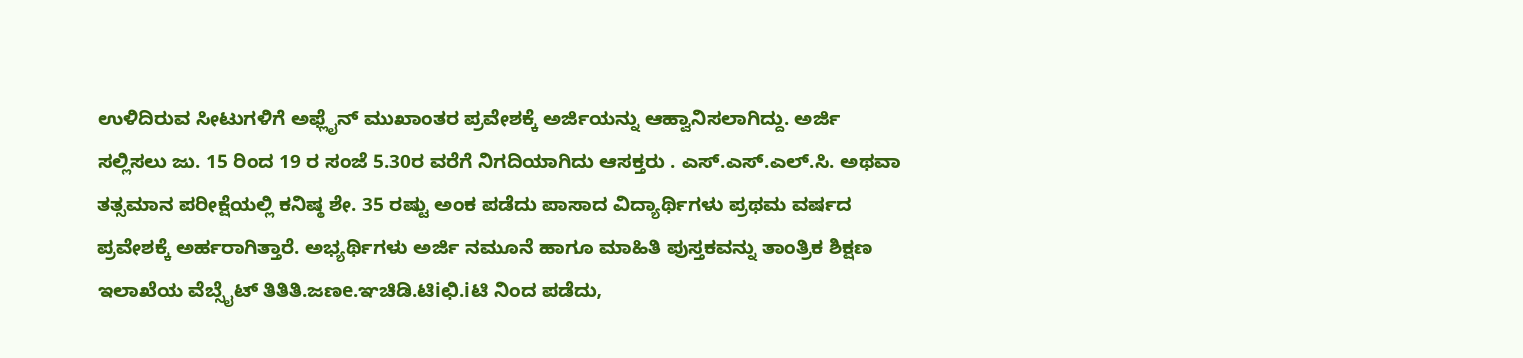ಉಳಿದಿರುವ ಸೀಟುಗಳಿಗೆ ಅಫ್ಲೈನ್ ಮುಖಾಂತರ ಪ್ರವೇಶಕ್ಕೆ ಅರ್ಜಿಯನ್ನು ಆಹ್ವಾನಿಸಲಾಗಿದ್ದು. ಅರ್ಜಿ ಸಲ್ಲಿಸಲು ಜು. 15 ರಿಂದ 19 ರ ಸಂಜೆ 5.30ರ ವರೆಗೆ ನಿಗದಿಯಾಗಿದು ಆಸಕ್ತರು . ಎಸ್.ಎಸ್.ಎಲ್.ಸಿ. ಅಥವಾ ತತ್ಸಮಾನ ಪರೀಕ್ಷೆಯಲ್ಲಿ ಕನಿಷ್ಠ ಶೇ. 35 ರಷ್ಟು ಅಂಕ ಪಡೆದು ಪಾಸಾದ ವಿದ್ಯಾರ್ಥಿಗಳು ಪ್ರಥಮ ವರ್ಷದ ಪ್ರವೇಶಕ್ಕೆ ಅರ್ಹರಾಗಿತ್ತಾರೆ. ಅಭ್ಯರ್ಥಿಗಳು ಅರ್ಜಿ ನಮೂನೆ ಹಾಗೂ ಮಾಹಿತಿ ಪುಸ್ತಕವನ್ನು ತಾಂತ್ರಿಕ ಶಿಕ್ಷಣ ಇಲಾಖೆಯ ವೆಬ್ಸೈಟ್ ತಿತಿತಿ.ಜಣe.ಞಚಿಡಿ.ಟಿiಛಿ.iಟಿ ನಿಂದ ಪಡೆದು,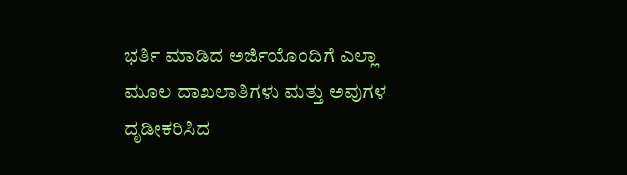ಭರ್ತಿ ಮಾಡಿದ ಅರ್ಜಿಯೊಂದಿಗೆ ಎಲ್ಲಾ ಮೂಲ ದಾಖಲಾತಿಗಳು ಮತ್ತು ಅವುಗಳ ದೃಡೀಕರಿಸಿದ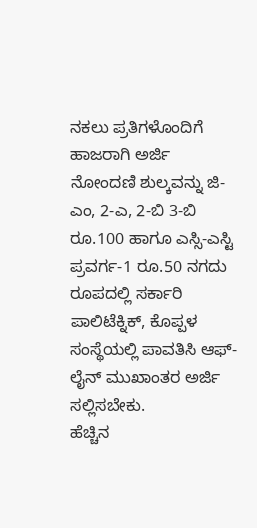ನಕಲು ಪ್ರತಿಗಳೊಂದಿಗೆ ಹಾಜರಾಗಿ ಅರ್ಜಿ ನೋಂದಣಿ ಶುಲ್ಕವನ್ನು ಜಿ-ಎಂ, 2-ಎ, 2-ಬಿ 3-ಬಿ ರೂ.100 ಹಾಗೂ ಎಸ್ಸಿ-ಎಸ್ಟಿ ಪ್ರವರ್ಗ-1 ರೂ.50 ನಗದು ರೂಪದಲ್ಲಿ ಸರ್ಕಾರಿ ಪಾಲಿಟೆಕ್ನಿಕ್, ಕೊಪ್ಪಳ ಸಂಸ್ಥೆಯಲ್ಲಿ ಪಾವತಿಸಿ ಆಫ್-ಲೈನ್ ಮುಖಾಂತರ ಅರ್ಜಿ ಸಲ್ಲಿಸಬೇಕು.
ಹೆಚ್ಚಿನ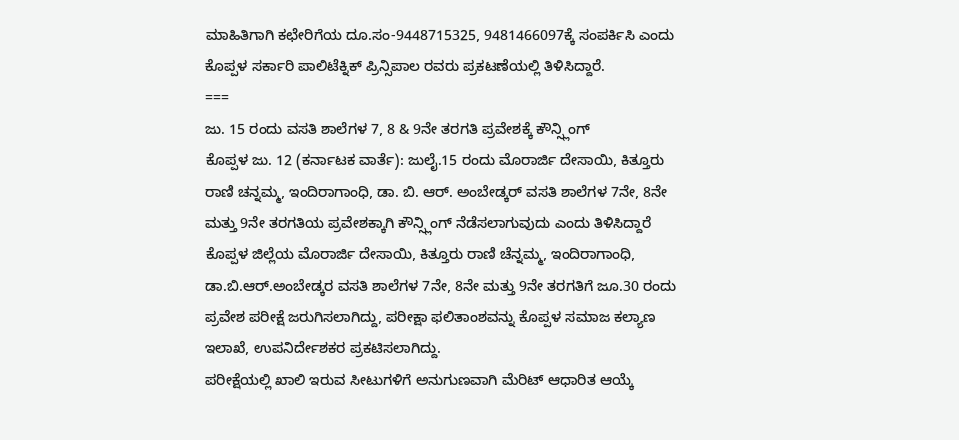ಮಾಹಿತಿಗಾಗಿ ಕಛೇರಿಗೆಯ ದೂ.ಸಂ-9448715325, 9481466097ಕ್ಕೆ ಸಂಪರ್ಕಿಸಿ ಎಂದು ಕೊಪ್ಪಳ ಸರ್ಕಾರಿ ಪಾಲಿಟೆಕ್ನಿಕ್ ಪ್ರಿನ್ಸಿಪಾಲ ರವರು ಪ್ರಕಟಣೆಯಲ್ಲಿ ತಿಳಿಸಿದ್ದಾರೆ.
===
ಜು. 15 ರಂದು ವಸತಿ ಶಾಲೆಗಳ 7, 8 & 9ನೇ ತರಗತಿ ಪ್ರವೇಶಕ್ಕೆ ಕೌನ್ಸ್ಲಿಂಗ್
ಕೊಪ್ಪಳ ಜು. 12 (ಕರ್ನಾಟಕ ವಾರ್ತೆ): ಜುಲೈ.15 ರಂದು ಮೊರಾರ್ಜಿ ದೇಸಾಯಿ, ಕಿತ್ತೂರು ರಾಣಿ ಚನ್ನಮ್ಮ, ಇಂದಿರಾಗಾಂಧಿ, ಡಾ. ಬಿ. ಆರ್. ಅಂಬೇಡ್ಕರ್ ವಸತಿ ಶಾಲೆಗಳ 7ನೇ, 8ನೇ ಮತ್ತು 9ನೇ ತರಗತಿಯ ಪ್ರವೇಶಕ್ಕಾಗಿ ಕೌನ್ಸ್ಲಿಂಗ್ ನೆಡೆಸಲಾಗುವುದು ಎಂದು ತಿಳಿಸಿದ್ದಾರೆ
ಕೊಪ್ಪಳ ಜಿಲ್ಲೆಯ ಮೊರಾರ್ಜಿ ದೇಸಾಯಿ, ಕಿತ್ತೂರು ರಾಣಿ ಚೆನ್ನಮ್ಮ, ಇಂದಿರಾಗಾಂಧಿ, ಡಾ.ಬಿ.ಆರ್.ಅಂಬೇಡ್ಕರ ವಸತಿ ಶಾಲೆಗಳ 7ನೇ, 8ನೇ ಮತ್ತು 9ನೇ ತರಗತಿಗೆ ಜೂ.30 ರಂದು ಪ್ರವೇಶ ಪರೀಕ್ಷೆ ಜರುಗಿಸಲಾಗಿದ್ದು, ಪರೀಕ್ಷಾ ಫಲಿತಾಂಶವನ್ನು ಕೊಪ್ಪಳ ಸಮಾಜ ಕಲ್ಯಾಣ ಇಲಾಖೆ, ಉಪನಿರ್ದೇಶಕರ ಪ್ರಕಟಿಸಲಾಗಿದ್ದು.
ಪರೀಕ್ಷೆಯಲ್ಲಿ ಖಾಲಿ ಇರುವ ಸೀಟುಗಳಿಗೆ ಅನುಗುಣವಾಗಿ ಮೆರಿಟ್ ಆಧಾರಿತ ಆಯ್ಕೆ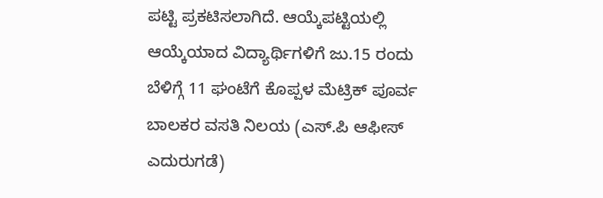ಪಟ್ಟಿ ಪ್ರಕಟಿಸಲಾಗಿದೆ. ಆಯ್ಕೆಪಟ್ಟಿಯಲ್ಲಿ ಆಯ್ಕೆಯಾದ ವಿದ್ಯಾರ್ಥಿಗಳಿಗೆ ಜು.15 ರಂದು ಬೆಳಿಗ್ಗೆ 11 ಘಂಟೆಗೆ ಕೊಪ್ಪಳ ಮೆಟ್ರಿಕ್ ಪೂರ್ವ ಬಾಲಕರ ವಸತಿ ನಿಲಯ (ಎಸ್.ಪಿ ಆಫೀಸ್ ಎದುರುಗಡೆ)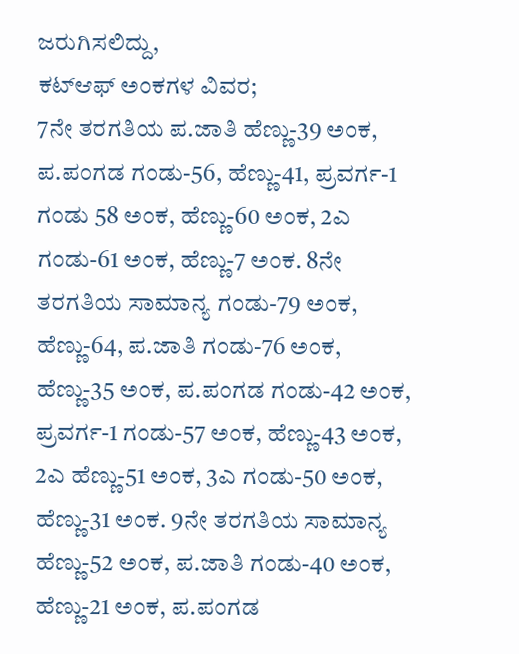ಜರುಗಿಸಲಿದ್ದು,
ಕಟ್ಆಫ್ ಅಂಕಗಳ ವಿವರ;
7ನೇ ತರಗತಿಯ ಪ.ಜಾತಿ ಹೆಣ್ಣು-39 ಅಂಕ, ಪ.ಪಂಗಡ ಗಂಡು-56, ಹೆಣ್ಣು-41, ಪ್ರವರ್ಗ-1 ಗಂಡು 58 ಅಂಕ, ಹೆಣ್ಣು-60 ಅಂಕ, 2ಎ ಗಂಡು-61 ಅಂಕ, ಹೆಣ್ಣು-7 ಅಂಕ. 8ನೇ ತರಗತಿಯ ಸಾಮಾನ್ಯ ಗಂಡು-79 ಅಂಕ, ಹೆಣ್ಣು-64, ಪ.ಜಾತಿ ಗಂಡು-76 ಅಂಕ, ಹೆಣ್ಣು-35 ಅಂಕ, ಪ.ಪಂಗಡ ಗಂಡು-42 ಅಂಕ, ಪ್ರವರ್ಗ-1 ಗಂಡು-57 ಅಂಕ, ಹೆಣ್ಣು-43 ಅಂಕ, 2ಎ ಹೆಣ್ಣು-51 ಅಂಕ, 3ಎ ಗಂಡು-50 ಅಂಕ, ಹೆಣ್ಣು-31 ಅಂಕ. 9ನೇ ತರಗತಿಯ ಸಾಮಾನ್ಯ ಹೆಣ್ಣು-52 ಅಂಕ, ಪ.ಜಾತಿ ಗಂಡು-40 ಅಂಕ, ಹೆಣ್ಣು-21 ಅಂಕ, ಪ.ಪಂಗಡ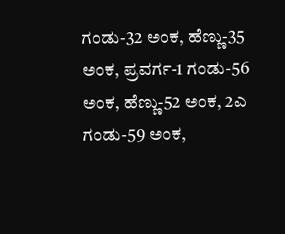ಗಂಡು-32 ಅಂಕ, ಹೆಣ್ಣು-35 ಅಂಕ, ಪ್ರವರ್ಗ-1 ಗಂಡು-56 ಅಂಕ, ಹೆಣ್ಣು-52 ಅಂಕ, 2ಎ ಗಂಡು-59 ಅಂಕ,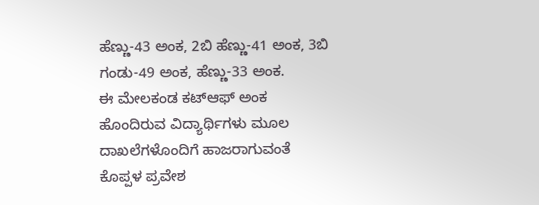ಹೆಣ್ಣು-43 ಅಂಕ, 2ಬಿ ಹೆಣ್ಣು-41 ಅಂಕ, 3ಬಿ ಗಂಡು-49 ಅಂಕ, ಹೆಣ್ಣು-33 ಅಂಕ.
ಈ ಮೇಲಕಂಡ ಕಟ್ಆಫ್ ಅಂಕ ಹೊಂದಿರುವ ವಿದ್ಯಾರ್ಥಿಗಳು ಮೂಲ ದಾಖಲೆಗಳೊಂದಿಗೆ ಹಾಜರಾಗುವಂತೆ ಕೊಪ್ಪಳ ಪ್ರವೇಶ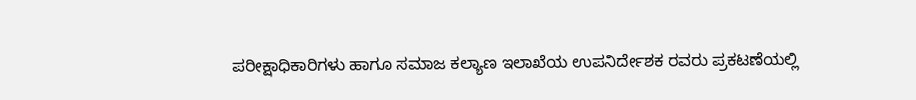ಪರೀಕ್ಷಾಧಿಕಾರಿಗಳು ಹಾಗೂ ಸಮಾಜ ಕಲ್ಯಾಣ ಇಲಾಖೆಯ ಉಪನಿರ್ದೇಶಕ ರವರು ಪ್ರಕಟಣೆಯಲ್ಲಿ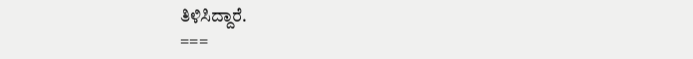ತಿಳಿಸಿದ್ದಾರೆ.
===